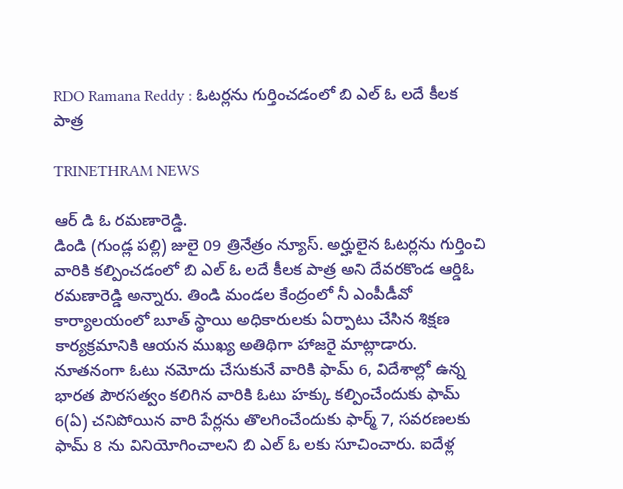RDO Ramana Reddy : ఓటర్లను గుర్తించడంలో బి ఎల్ ఓ లదే కీలక పాత్ర

TRINETHRAM NEWS

ఆర్ డి ఓ రమణారెడ్డి.
డిండి (గుండ్ల పల్లి) జులై 09 త్రినేత్రం న్యూస్. అర్హులైన ఓటర్లను గుర్తించి వారికి కల్పించడంలో బి ఎల్ ఓ లదే కీలక పాత్ర అని దేవరకొండ ఆర్డిఓ రమణారెడ్డి అన్నారు. తిండి మండల కేంద్రంలో నీ ఎంపీడీవో కార్యాలయంలో బూత్ స్థాయి అధికారులకు ఏర్పాటు చేసిన శిక్షణ కార్యక్రమానికి ఆయన ముఖ్య అతిథిగా హాజరై మాట్లాడారు.
నూతనంగా ఓటు నమోదు చేసుకునే వారికి ఫామ్ 6, విదేశాల్లో ఉన్న భారత పౌరసత్వం కలిగిన వారికి ఓటు హక్కు కల్పించేందుకు ఫామ్ 6(ఏ) చనిపోయిన వారి పేర్లను తొలగించేందుకు ఫార్మ్ 7, సవరణలకు ఫామ్ 8 ను వినియోగించాలని బి ఎల్ ఓ లకు సూచించారు. ఐదేళ్ల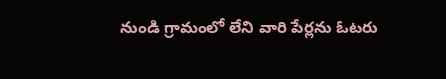నుండి గ్రామంలో లేని వారి పేర్లను ఓటరు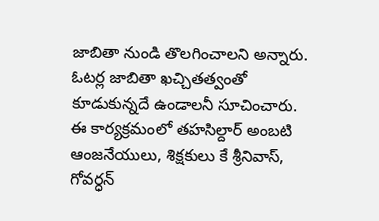జాబితా నుండి తొలగించాలని అన్నారు. ఓటర్ల జాబితా ఖచ్చితత్వంతో కూడుకున్నదే ఉండాలనీ సూచించారు.
ఈ కార్యక్రమంలో తహసిల్దార్ అంబటి ఆంజనేయులు, శిక్షకులు కే శ్రీనివాస్, గోవర్ధన్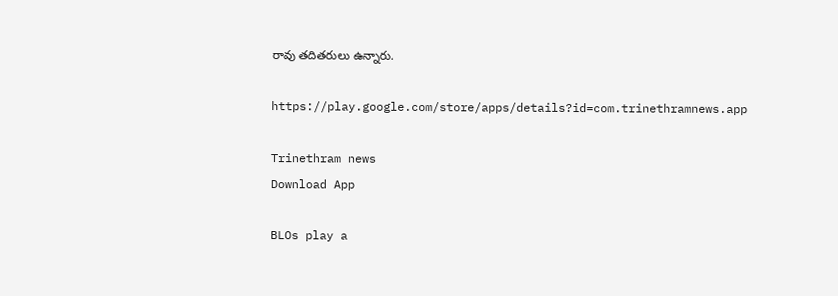రావు తదితరులు ఉన్నారు.

https://play.google.com/store/apps/details?id=com.trinethramnews.app

Trinethram news
Download App

BLOs play a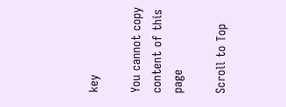key

You cannot copy content of this page

Scroll to Top